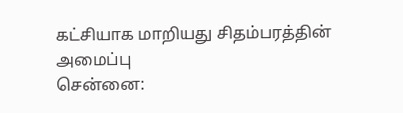கட்சியாக மாறியது சிதம்பரத்தின் அமைப்பு
சென்னை: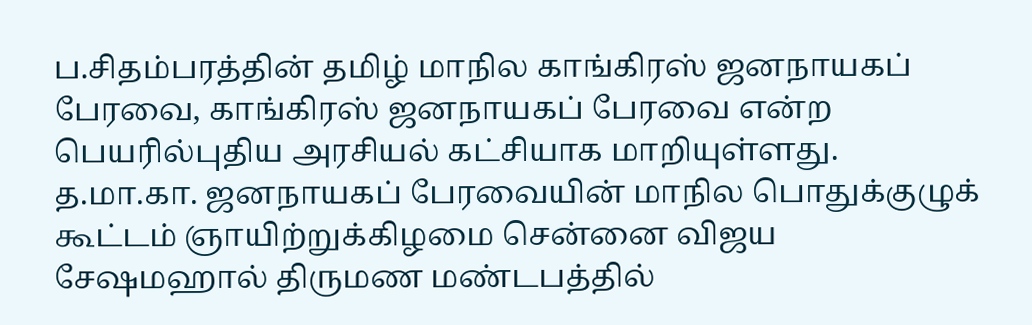ப.சிதம்பரத்தின் தமிழ் மாநில காங்கிரஸ் ஜனநாயகப் பேரவை, காங்கிரஸ் ஜனநாயகப் பேரவை என்ற பெயரில்புதிய அரசியல் கட்சியாக மாறியுள்ளது.
த.மா.கா. ஜனநாயகப் பேரவையின் மாநில பொதுக்குழுக் கூட்டம் ஞாயிற்றுக்கிழமை சென்னை விஜய சேஷமஹால் திருமண மண்டபத்தில்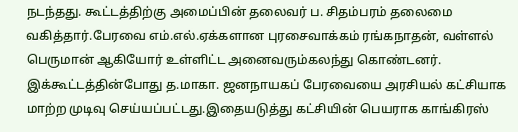நடந்தது. கூட்டத்திற்கு அமைப்பின் தலைவர் ப. சிதம்பரம் தலைமை வகித்தார்.பேரவை எம்.எல்.ஏக்களான புரசைவாக்கம் ரங்கநாதன், வள்ளல் பெருமான் ஆகியோர் உள்ளிட்ட அனைவரும்கலந்து கொண்டனர்.
இக்கூட்டத்தின்போது த.மாகா. ஜனநாயகப் பேரவையை அரசியல் கட்சியாக மாற்ற முடிவு செய்யப்பட்டது.இதையடுத்து கட்சியின் பெயராக காங்கிரஸ்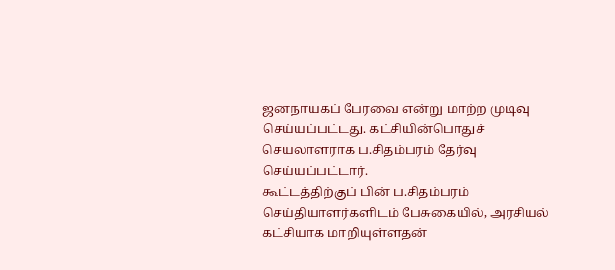ஜனநாயகப் பேரவை என்று மாற்ற முடிவு செய்யப்பட்டது. கட்சியின்பொதுச் செயலாளராக ப.சிதம்பரம் தேர்வு செய்யப்பட்டார்.
கூட்டத்திற்குப் பின் ப.சிதம்பரம் செய்தியாளர்களிடம் பேசுகையில், அரசியல் கட்சியாக மாறியுள்ளதன்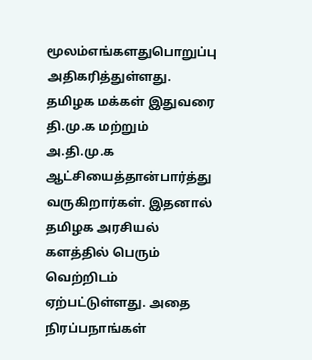மூலம்எங்களதுபொறுப்பு அதிகரித்துள்ளது. தமிழக மக்கள் இதுவரை தி.மு.க மற்றும் அ.தி.மு.க ஆட்சியைத்தான்பார்த்து வருகிறார்கள். இதனால் தமிழக அரசியல் களத்தில் பெரும் வெற்றிடம் ஏற்பட்டுள்ளது. அதை நிரப்பநாங்கள்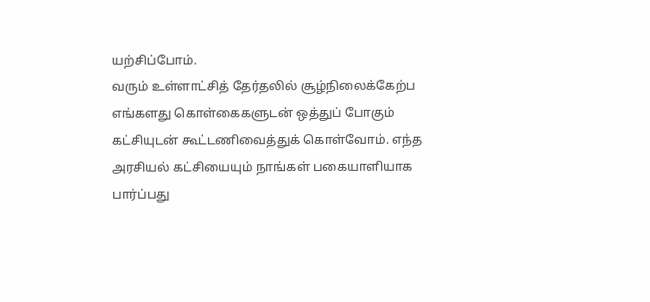யற்சிப்போம்.
வரும் உள்ளாட்சித் தேர்தலில் சூழ்நிலைக்கேற்ப எங்களது கொள்கைகளுடன் ஒத்துப் போகும் கட்சியுடன் கூட்டணிவைத்துக் கொள்வோம். எந்த அரசியல் கட்சியையும் நாங்கள் பகையாளியாக பார்ப்பது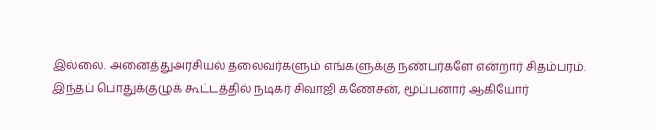இல்லை. அனைத்துஅரசியல் தலைவர்களும் எங்களுக்கு நண்பர்களே என்றார் சிதம்பரம்.
இந்தப் பொதுக்குழுக் கூட்டத்தில் நடிகர் சிவாஜி கணேசன், மூப்பனார் ஆகியோர்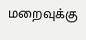மறைவுக்கு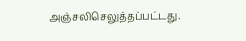அஞ்சலிசெலுத்தப்பட்டது.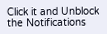Click it and Unblock the Notifications